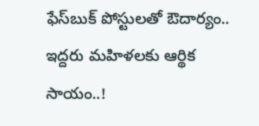ఫేస్‌బుక్ పోస్టులతో ఔదార్యం.. ఇద్దరు మహిళలకు ఆర్థిక సాయం..!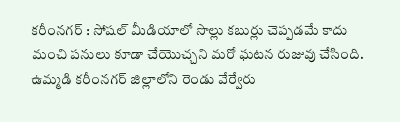కరీంనగర్ : సోషల్ మీడియాలో సొల్లు కబుర్లు చెప్పడమే కాదు మంచి పనులు కూడా చేయొచ్చని మరో ఘటన రుజువు చేసింది. ఉమ్మడి కరీంనగర్ జిల్లాలోని రెండు వేర్వేరు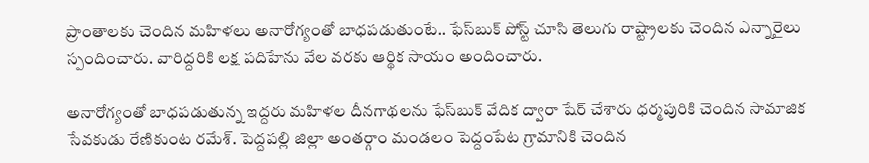ప్రాంతాలకు చెందిన మహిళలు అనారోగ్యంతో బాధపడుతుంటే.. ఫేస్‌బుక్ పోస్ట్ చూసి తెలుగు రాష్ట్రాలకు చెందిన ఎన్నారైలు స్పందించారు. వారిద్దరికి లక్ష పదిహేను వేల వరకు ఆర్థిక సాయం అందించారు.

అనారోగ్యంతో బాధపడుతున్న ఇద్దరు మహిళల దీనగాథలను ఫేస్‌బుక్ వేదిక ద్వారా షేర్ చేశారు ధర్మపురికి చెందిన సామాజిక సేవకుడు రేణికుంట రమేశ్. పెద్దపల్లి జిల్లా అంతర్గాం మండలం పెద్దంపేట గ్రామానికి చెందిన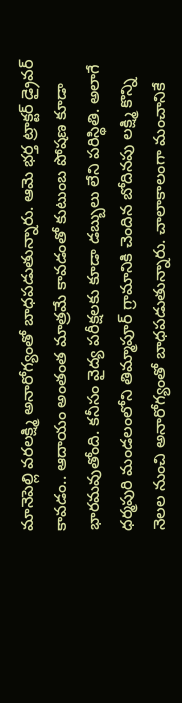మానెపెల్లి వరలక్ష్మి అనారోగ్యంతో బాధపడుతున్నారు. ఆమె భర్త ట్రాక్టర్‌ డ్రైవర్‌ కావడం.. ఆదాయం అంతంత మాత్రమే కావడంతో కుటుంబ పోషణ కూడా భారమవుతోంది. కనీసం వైద్య పరీక్షలకు కూడా డబ్బులు లేని పరిస్థితి. అలాగే ధర్మపురి మండలంలోని తిమ్మాపూర్‌ గ్రామానికి చెందిన బోదినపు లక్ష్మి కొన్ని నెలల నుంచి అనారోగ్యంతో బాధపడుతున్నారు. చాలాకాలంగా మంచానికే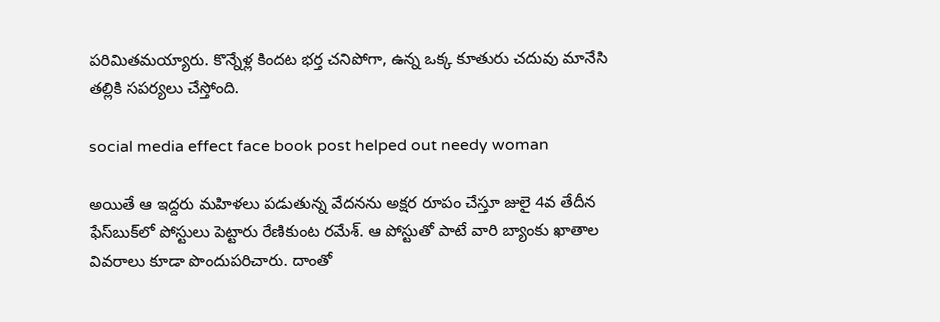పరిమితమయ్యారు. కొన్నేళ్ల కిందట భర్త చనిపోగా, ఉన్న ఒక్క కూతురు చదువు మానేసి తల్లికి సపర్యలు చేస్తోంది.

social media effect face book post helped out needy woman

అయితే ఆ ఇద్దరు మహిళలు పడుతున్న వేదనను అక్షర రూపం చేస్తూ జులై 4వ తేదీన ఫేస్‌బుక్‌లో పోస్టులు పెట్టారు రేణికుంట రమేశ్. ఆ పోస్టుతో పాటే వారి బ్యాంకు ఖాతాల వివరాలు కూడా పొందుపరిచారు. దాంతో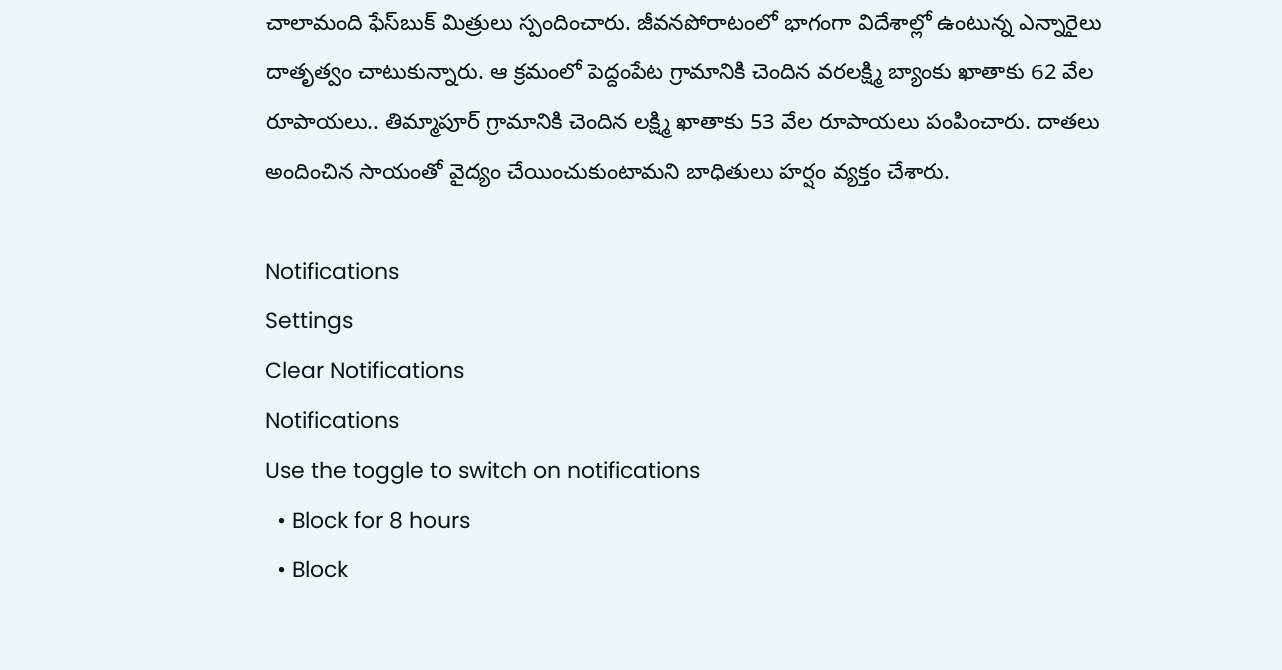చాలామంది ఫేస్‌బుక్ మిత్రులు స్పందించారు. జీవనపోరాటంలో భాగంగా విదేశాల్లో ఉంటున్న ఎన్నారైలు దాత‌ృత్వం చాటుకున్నారు. ఆ క్రమంలో పెద్దంపేట గ్రామానికి చెందిన వరలక్ష్మి బ్యాంకు ఖాతాకు 62 వేల రూపాయలు.. తిమ్మాపూర్ గ్రామానికి చెందిన లక్ష్మి ఖాతాకు 53 వేల రూపాయలు పంపించారు. దాతలు అందించిన సాయంతో వైద్యం చేయించుకుంటామని బాధితులు హర్షం వ్యక్తం చేశారు.

Notifications
Settings
Clear Notifications
Notifications
Use the toggle to switch on notifications
  • Block for 8 hours
  • Block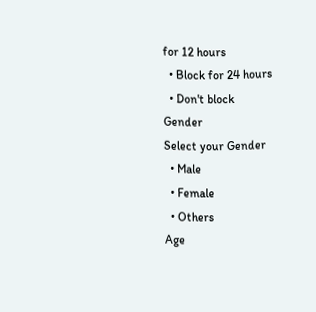for 12 hours
  • Block for 24 hours
  • Don't block
Gender
Select your Gender
  • Male
  • Female
  • Others
Age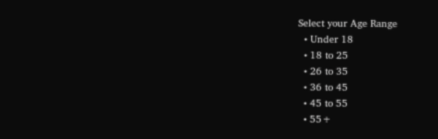Select your Age Range
  • Under 18
  • 18 to 25
  • 26 to 35
  • 36 to 45
  • 45 to 55
  • 55+